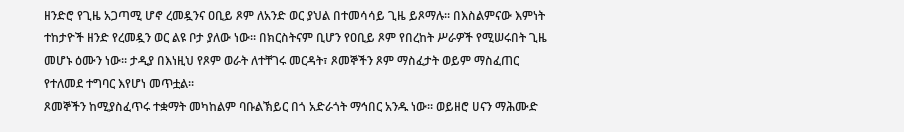ዘንድሮ የጊዜ አጋጣሚ ሆኖ ረመዷንና ዐቢይ ጾም ለአንድ ወር ያህል በተመሳሳይ ጊዜ ይጾማሉ። በእስልምናው እምነት ተከታዮች ዘንድ የረመዷን ወር ልዩ ቦታ ያለው ነው። በክርስትናም ቢሆን የዐቢይ ጾም የበረከት ሥራዎች የሚሠሩበት ጊዜ መሆኑ ዕሙን ነው። ታዲያ በእነዚህ የጾም ወራት ለተቸገሩ መርዳት፣ ጾመኞችን ጾም ማስፈታት ወይም ማስፈጠር የተለመደ ተግባር እየሆነ መጥቷል።
ጾመኞችን ከሚያስፈጥሩ ተቋማት መካከልም ባቡልኽይር በጎ አድራጎት ማኅበር አንዱ ነው። ወይዘሮ ሀናን ማሕሙድ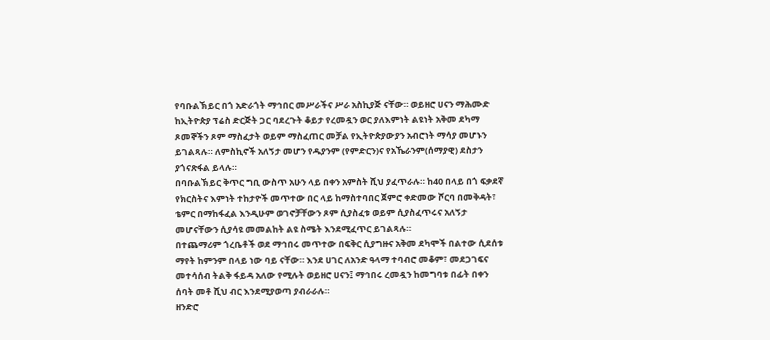የባቡልኽይር በጎ አድራጎት ማኅበር መሥራችና ሥራ አስኪያጅ ናቸው። ወይዘሮ ሀናን ማሕሙድ ከኢትዮጵያ ፕሬስ ድርጅት ጋር ባደረጉት ቆይታ የረመዷን ወር ያለእምነት ልዩነት አቅመ ደካማ ጾመኞችን ጾም ማስፈታት ወይም ማስፈጠር መቻል የኢትዮጵያውያን አብሮነት ማሳያ መሆኑን ይገልጻሉ። ለምስኪኖች አለኝታ መሆን የዱያንም (የምድርን)ና የአኼራንም(ሰማያዊ) ደስታን ያጎናጽፋል ይላሉ።
በባቡልኽይር ቅጥር ግቢ ውስጥ አሁን ላይ በቀን አምስት ሺህ ያፈጥራሉ። ከ40 በላይ በጎ ፍቃደኛ የክርስትና እምነት ተከታዮች መጥተው በር ላይ ከማስተባበር ጀምሮ ቀድመው ሾርባ በመቅዳት፣ ቴምር በማከፋፈል እንዲሁም ወገኖቻቸውን ጾም ሲያስፈቱ ወይም ሲያስፈጥሩና አለኝታ መሆናቸውን ሲያሳዩ መመልከት ልዩ ስሜት እንደሚፈጥር ይገልጻሉ።
በተጨማሪም ጎረቤቶች ወደ ማኅበሩ መጥተው በፍቅር ሲያግዙና አቅመ ደካሞች በልተው ሲደሰቱ ማየት ከምንም በላይ ነው ባይ ናቸው። እንደ ሀገር ለአንድ ዓላማ ተባብሮ መቆም፣ መደጋገፍና መተሳሰብ ትልቅ ፋይዳ አለው የሚሉት ወይዘሮ ሀናን፤ ማኅበሩ ረመዷን ከመግባቱ በፊት በቀን ሰባት መቶ ሺህ ብር እንደሚያወጣ ያብራራሉ።
ዘንድሮ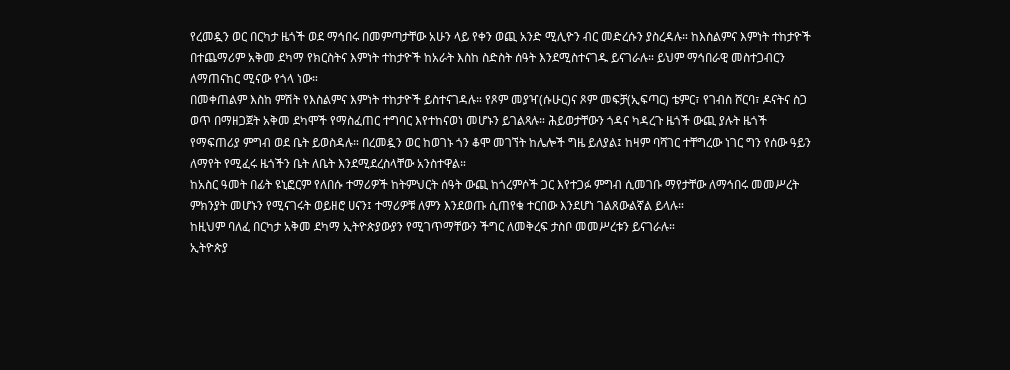የረመዷን ወር በርካታ ዜጎች ወደ ማኅበሩ በመምጣታቸው አሁን ላይ የቀን ወጪ አንድ ሚሊዮን ብር መድረሱን ያስረዳሉ። ከእስልምና እምነት ተከታዮች በተጨማሪም አቅመ ደካማ የክርስትና እምነት ተከታዮች ከአራት እስከ ስድስት ሰዓት እንደሚስተናገዱ ይናገራሉ። ይህም ማኅበራዊ መስተጋብርን ለማጠናከር ሚናው የጎላ ነው።
በመቀጠልም እስከ ምሽት የእስልምና እምነት ተከታዮች ይስተናገዳሉ። የጾም መያዣ(ሱሁር)ና ጾም መፍቻ(ኢፍጣር) ቴምር፣ የገብስ ሾርባ፣ ዶናትና ስጋ ወጥ በማዘጋጀት አቅመ ደካሞች የማስፈጠር ተግባር እየተከናወነ መሆኑን ይገልጻሉ። ሕይወታቸውን ጎዳና ካዳረጉ ዜጎች ውጪ ያሉት ዜጎች የማፍጠሪያ ምግብ ወደ ቤት ይወስዳሉ። በረመዷን ወር ከወገኑ ጎን ቆሞ መገኘት ከሌሎች ግዜ ይለያል፤ ከዛም ባሻገር ተቸግረው ነገር ግን የሰው ዓይን ለማየት የሚፈሩ ዜጎችን ቤት ለቤት እንደሚደረስላቸው አንስተዋል።
ከአስር ዓመት በፊት ዩኒፎርም የለበሱ ተማሪዎች ከትምህርት ሰዓት ውጪ ከጎረምሶች ጋር እየተጋፉ ምግብ ሲመገቡ ማየታቸው ለማኅበሩ መመሥረት ምክንያት መሆኑን የሚናገሩት ወይዘሮ ሀናን፤ ተማሪዎቹ ለምን እንደወጡ ሲጠየቁ ተርበው እንደሆነ ገልጸውልኛል ይላሉ።
ከዚህም ባለፈ በርካታ አቅመ ደካማ ኢትዮጵያውያን የሚገጥማቸውን ችግር ለመቅረፍ ታስቦ መመሥረቱን ይናገራሉ።
ኢትዮጵያ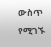ውስጥ የሚገኙ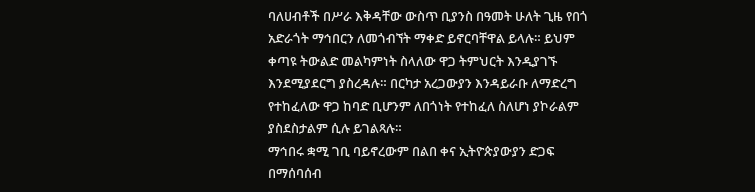ባለሀብቶች በሥራ እቅዳቸው ውስጥ ቢያንስ በዓመት ሁለት ጊዜ የበጎ አድራጎት ማኅበርን ለመጎብኘት ማቀድ ይኖርባቸዋል ይላሉ። ይህም ቀጣዩ ትውልድ መልካምነት ስላለው ዋጋ ትምህርት እንዲያገኙ እንደሚያደርግ ያስረዳሉ። በርካታ አረጋውያን እንዳይራቡ ለማድረግ የተከፈለው ዋጋ ከባድ ቢሆንም ለበጎነት የተከፈለ ስለሆነ ያኮራልም ያስደስታልም ሲሉ ይገልጻሉ።
ማኅበሩ ቋሚ ገቢ ባይኖረውም በልበ ቀና ኢትዮጵያውያን ድጋፍ በማሰባሰብ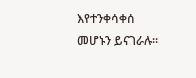እየተንቀሳቀሰ መሆኑን ይናገራሉ።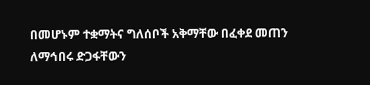በመሆኑም ተቋማትና ግለሰቦች አቅማቸው በፈቀደ መጠን ለማኅበሩ ድጋፋቸውን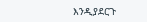እንዲያደርጉ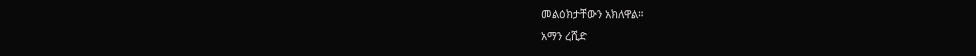መልዕክታቸውን አክለዋል።
አማን ረሺድ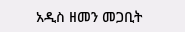አዲስ ዘመን መጋቢት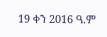19 ቀን 2016 ዓ.ም